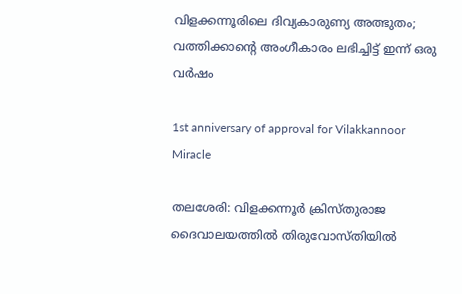വിളക്കന്നൂരിലെ ദിവ്യകാരുണ്യ അത്ഭുതം; വത്തിക്കാന്‍റെ അംഗീകാരം ലഭിച്ചിട്ട് ഇന്ന് ഒരു വര്‍ഷം

1st anniversary of approval for Vilakkannoor Miracle

തലശേരി: വിളക്കന്നൂര്‍ ക്രിസ്തുരാജ ദൈവാലയത്തില്‍ തിരുവോസ്തിയില്‍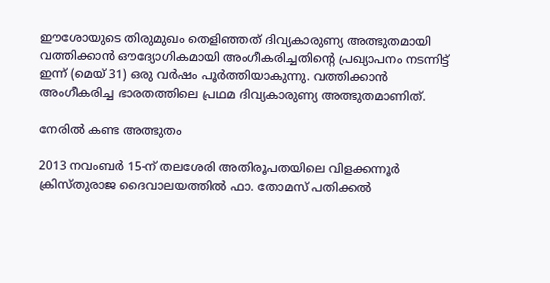ഈശോയുടെ തിരുമുഖം തെളിഞ്ഞത് ദിവ്യകാരുണ്യ അത്ഭുതമായി വത്തിക്കാന്‍ ഔദ്യോഗികമായി അംഗീകരിച്ചതിന്റെ പ്രഖ്യാപനം നടന്നിട്ട് ഇന്ന് (മെയ് 31) ഒരു വര്‍ഷം പൂര്‍ത്തിയാകുന്നു. വത്തിക്കാന്‍ അംഗീകരിച്ച ഭാരതത്തിലെ പ്രഥമ ദിവ്യകാരുണ്യ അത്ഭുതമാണിത്.

നേരില്‍ കണ്ട അത്ഭുതം

2013 നവംബര്‍ 15-ന് തലശേരി അതിരൂപതയിലെ വിളക്കന്നൂര്‍ ക്രിസ്തുരാജ ദൈവാലയത്തില്‍ ഫാ. തോമസ് പതിക്കല്‍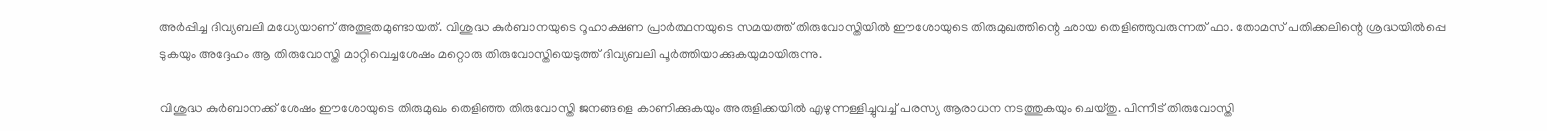അര്‍പ്പിച്ച ദിവ്യബലി മധ്യേയാണ് അത്ഭുതമുണ്ടായത്. വിശുദ്ധ കുര്‍ബാനയുടെ റൂഹാക്ഷണ പ്രാര്‍ത്ഥനയുടെ സമയത്ത് തിരുവോസ്തിയില്‍ ഈശോയുടെ തിരുമുഖത്തിന്റെ ഛായ തെളിഞ്ഞുവരുന്നത് ഫാ. തോമസ് പതിക്കലിന്റെ ശ്രദ്ധയില്‍പ്പെ ടുകയും അദ്ദേഹം ആ തിരുവോസ്തി മാറ്റിവെച്ചശേഷം മറ്റൊരു തിരുവോസ്തിയെടുത്ത് ദിവ്യബലി പൂര്‍ത്തിയാക്കുകയുമായിരുന്നു.

വിശുദ്ധ കുര്‍ബാനക്ക് ശേഷം ഈശോയുടെ തിരുമുഖം തെളിഞ്ഞ തിരുവോസ്തി ജനങ്ങളെ കാണിക്കുകയും അരുളിക്കയില്‍ എഴുന്നള്ളിച്ചുവച്ച് പരസ്യ ആരാധന നടത്തുകയും ചെയ്തു. പിന്നീട് തിരുവോസ്തി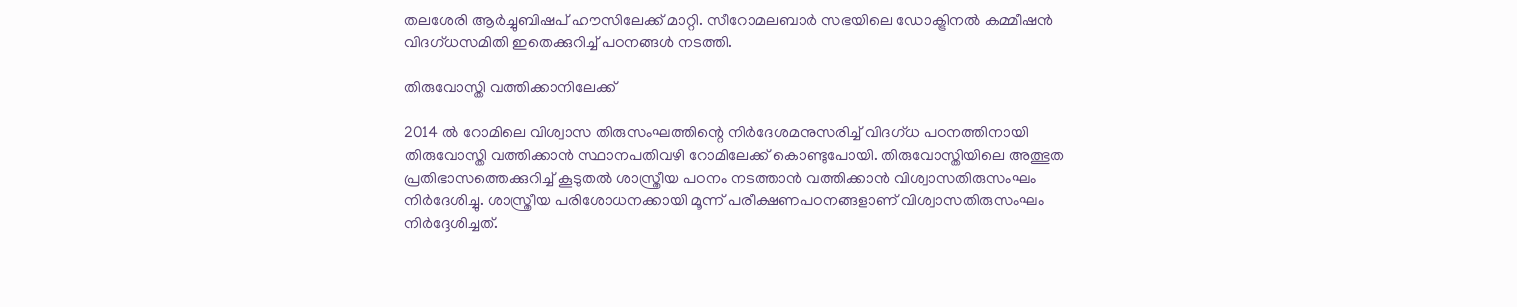തലശേരി ആര്‍ച്ചുബിഷപ് ഹൗസിലേക്ക് മാറ്റി. സീറോമലബാര്‍ സഭയിലെ ഡോക്ട്രിനല്‍ കമ്മീഷന്‍ വിദഗ്ധസമിതി ഇതെക്കുറിച്ച് പഠനങ്ങള്‍ നടത്തി.

തിരുവോസ്തി വത്തിക്കാനിലേക്ക്

2014 ല്‍ റോമിലെ വിശ്വാസ തിരുസംഘത്തിന്റെ നിര്‍ദേശമനുസരിച്ച് വിദഗ്ധ പഠനത്തിനായി തിരുവോസ്തി വത്തിക്കാന്‍ സ്ഥാനപതിവഴി റോമിലേക്ക് കൊണ്ടുപോയി. തിരുവോസ്തിയിലെ അത്ഭുത പ്രതിഭാസത്തെക്കുറിച്ച് കൂടുതല്‍ ശാസ്ത്രീയ പഠനം നടത്താന്‍ വത്തിക്കാന്‍ വിശ്വാസതിരുസംഘം നിര്‍ദേശിച്ചു. ശാസ്ത്രീയ പരിശോധനക്കായി മൂന്ന് പരീക്ഷണപഠനങ്ങളാണ് വിശ്വാസതിരുസംഘം നിര്‍ദ്ദേശിച്ചത്.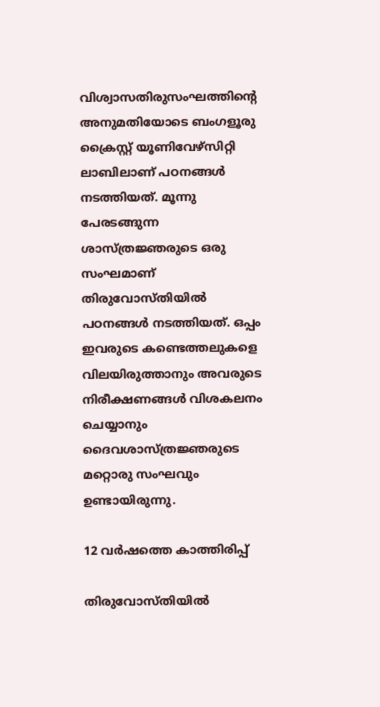വിശ്വാസതിരുസംഘത്തിന്റെ അനുമതിയോടെ ബംഗളൂരു ക്രൈസ്റ്റ് യൂണിവേഴ്‌സിറ്റി ലാബിലാണ് പഠനങ്ങള്‍ നടത്തിയത്. മൂന്നു പേരടങ്ങുന്ന ശാസ്ത്രജ്ഞരുടെ ഒരു സംഘമാണ് തിരുവോസ്തിയില്‍ പഠനങ്ങള്‍ നടത്തിയത്. ഒപ്പം ഇവരുടെ കണ്ടെത്തലുകളെ വിലയിരുത്താനും അവരുടെ നിരീക്ഷണങ്ങള്‍ വിശകലനം ചെയ്യാനും ദൈവശാസ്ത്രജ്ഞരുടെ മറ്റൊരു സംഘവും ഉണ്ടായിരുന്നു.

12 വര്‍ഷത്തെ കാത്തിരിപ്പ്

തിരുവോസ്തിയില്‍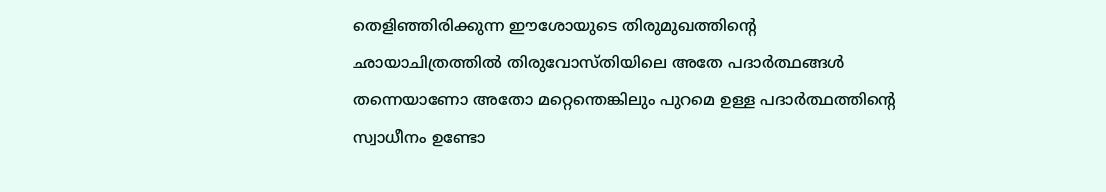തെളിഞ്ഞിരിക്കുന്ന ഈശോയുടെ തിരുമുഖത്തിന്റെ ഛായാചിത്രത്തില്‍ തിരുവോസ്തിയിലെ അതേ പദാര്‍ത്ഥങ്ങള്‍ തന്നെയാണോ അതോ മറ്റെന്തെങ്കിലും പുറമെ ഉള്ള പദാര്‍ത്ഥത്തിന്റെ സ്വാധീനം ഉണ്ടോ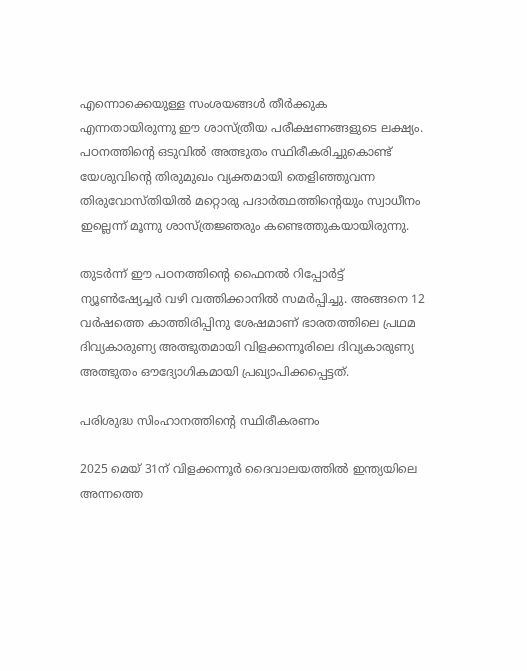എന്നൊക്കെയുള്ള സംശയങ്ങള്‍ തീര്‍ക്കുക എന്നതായിരുന്നു ഈ ശാസ്ത്രീയ പരീക്ഷണങ്ങളുടെ ലക്ഷ്യം. പഠനത്തിന്റെ ഒടുവില്‍ അത്ഭുതം സ്ഥിരീകരിച്ചുകൊണ്ട് യേശുവിന്റെ തിരുമുഖം വ്യക്തമായി തെളിഞ്ഞുവന്ന തിരുവോസ്തിയില്‍ മറ്റൊരു പദാര്‍ത്ഥത്തിന്റെയും സ്വാധീനം ഇല്ലെന്ന് മൂന്നു ശാസ്ത്രജ്ഞരും കണ്ടെത്തുകയായിരുന്നു.

തുടര്‍ന്ന് ഈ പഠനത്തിന്റെ ഫൈനല്‍ റിപ്പോര്‍ട്ട് ന്യൂണ്‍ഷ്യേച്ചര്‍ വഴി വത്തിക്കാനില്‍ സമര്‍പ്പിച്ചു. അങ്ങനെ 12 വര്‍ഷത്തെ കാത്തിരിപ്പിനു ശേഷമാണ് ഭാരതത്തിലെ പ്രഥമ ദിവ്യകാരുണ്യ അത്ഭുതമായി വിളക്കന്നൂരിലെ ദിവ്യകാരുണ്യ അത്ഭുതം ഔദ്യോഗികമായി പ്രഖ്യാപിക്കപ്പെട്ടത്.

പരിശുദ്ധ സിംഹാനത്തിന്‍റെ സ്ഥിരീകരണം

2025 മെയ് 31ന് വിളക്കന്നൂര്‍ ദൈവാലയത്തില്‍ ഇന്ത്യയിലെ അന്നത്തെ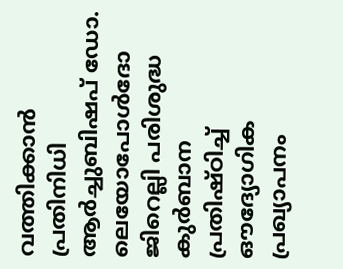വത്തിക്കാന്‍ പ്രതിനിധി ആര്‍ച്ചുബിഷപ് ഡോ. ലെയോപോള്‍ദോ ജിറെല്ലി പരിശുദ്ധ കുര്‍ബാന പ്രതിഷ്ഠിച്ച് ഔദ്യോഗിക പ്രഖ്യാപനം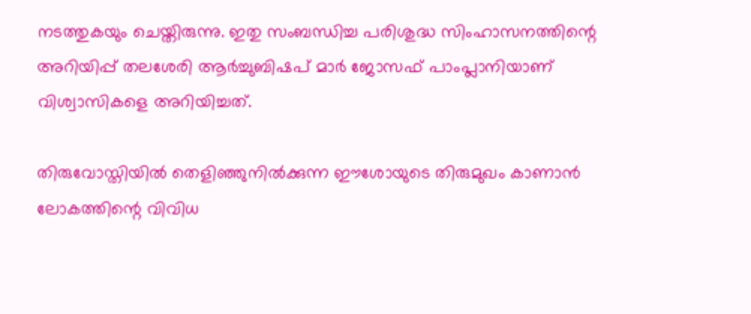നടത്തുകയും ചെയ്തിരുന്നു. ഇതു സംബന്ധിച്ച പരിശുദ്ധ സിംഹാസനത്തിന്റെ അറിയിപ്പ് തലശേരി ആര്‍ച്ചുബിഷപ് മാര്‍ ജോസഫ് പാംപ്ലാനിയാണ് വിശ്വാസികളെ അറിയിച്ചത്.

തിരുവോസ്തിയില്‍ തെളിഞ്ഞുനില്‍ക്കുന്ന ഈശോയുടെ തിരുമുഖം കാണാന്‍ ലോകത്തിന്റെ വിവിധ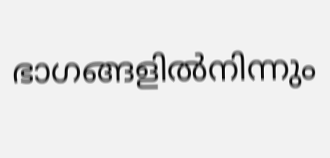ഭാഗങ്ങളില്‍നിന്നും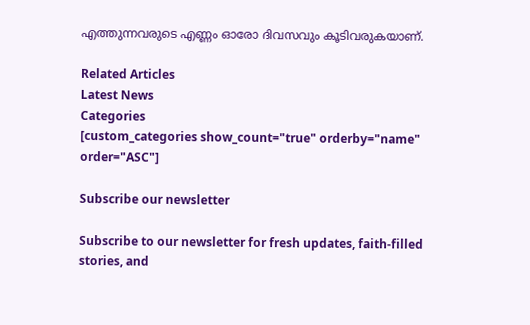എത്തുന്നവരുടെ എണ്ണം ഓരോ ദിവസവും കൂടിവരുകയാണ്.

Related Articles
Latest News
Categories
[custom_categories show_count="true" orderby="name" order="ASC"]

Subscribe our newsletter

Subscribe to our newsletter for fresh updates, faith-filled stories, and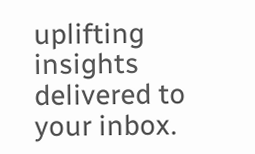uplifting insights delivered to your inbox.